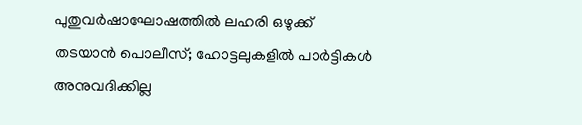പുതുവര്‍ഷാഘോഷത്തില്‍ ലഹരി ഒഴുക്ക് തടയാന്‍ പൊലീസ്; ഹോട്ടലുകളില്‍ പാര്‍ട്ടികള്‍ അനുവദിക്കില്ല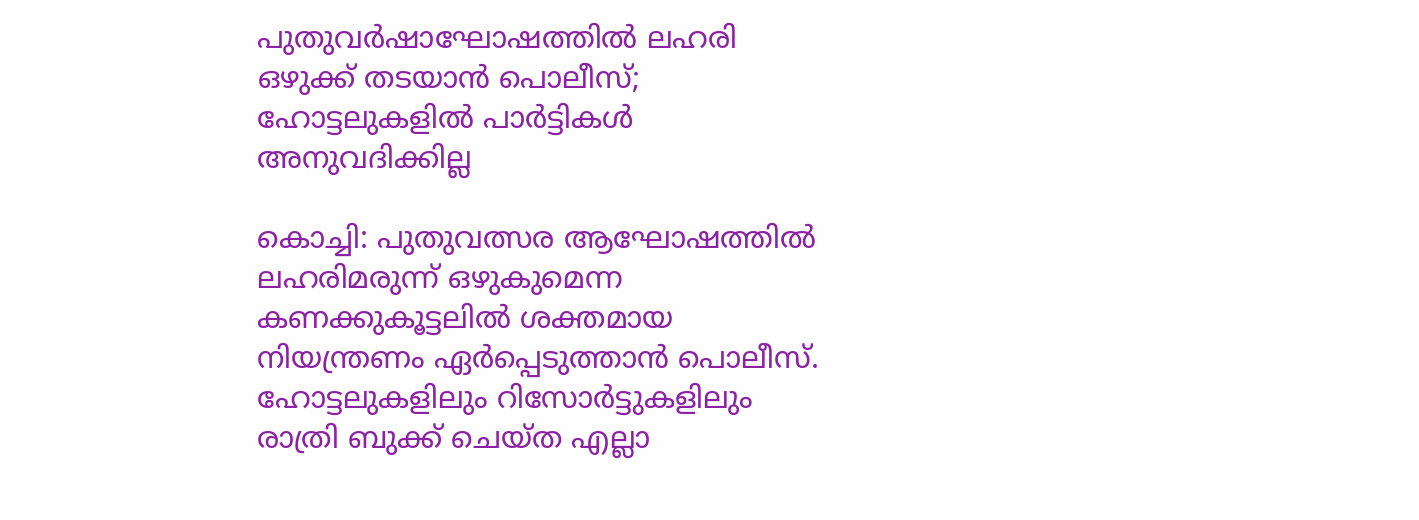പുതുവര്‍ഷാഘോഷത്തില്‍ ലഹരി ഒഴുക്ക് തടയാന്‍ പൊലീസ്; ഹോട്ടലുകളില്‍ പാര്‍ട്ടികള്‍ അനുവദിക്കില്ല

കൊച്ചി: പുതുവത്സര ആഘോഷത്തിൽ ലഹരിമരുന്ന് ഒഴുകുമെന്ന കണക്കുകൂട്ടലില്‍ ശക്തമായ നിയന്ത്രണം ഏര്‍പ്പെടുത്താന്‍ പൊലീസ്. ഹോട്ടലുകളിലും റിസോര്‍ട്ടുകളിലും രാത്രി ബുക്ക് ചെയ്ത എല്ലാ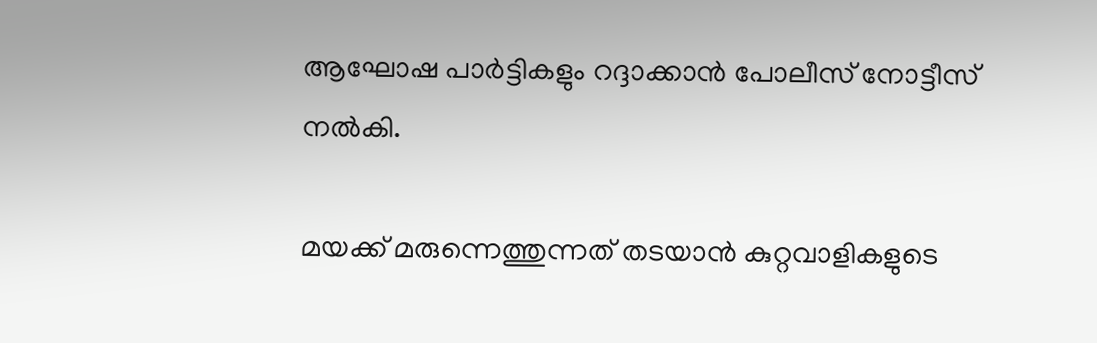ആഘോഷ പാര്‍ട്ടികളും റദ്ദാക്കാന്‍ പോലീസ് നോട്ടീസ് നല്‍കി.

മയക്ക് മരുന്നെത്തുന്നത് തടയാന്‍ കുറ്റവാളികളുടെ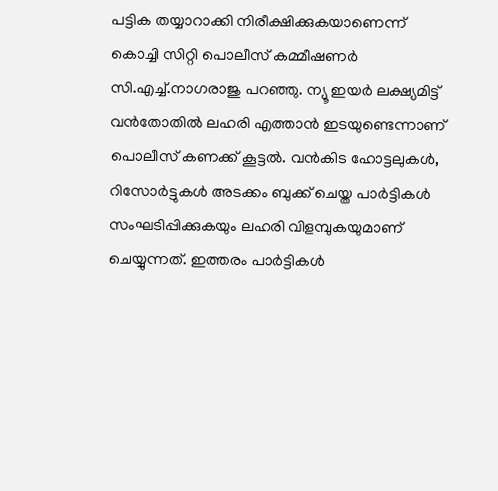പട്ടിക തയ്യാറാക്കി നിരീക്ഷിക്കുകയാണെന്ന് കൊച്ചി സിറ്റി പൊലീസ് കമ്മീഷണര്‍ സി.എച്ച്.നാഗരാജു പറഞ്ഞു. ന്യൂ ഇയര്‍ ലക്ഷ്യമിട്ട് വന്‍തോതില്‍ ലഹരി എത്താന്‍ ഇടയുണ്ടെന്നാണ് പൊലീസ് കണക്ക് കൂട്ടല്‍. വന്‍കിട ഹോട്ടലുകള്‍, റിസോര്‍ട്ടുകള്‍ അടക്കം ബുക്ക് ചെയ്ത പാര്‍ട്ടികള്‍ സംഘടിപ്പിക്കുകയും ലഹരി വിളമ്പുകയുമാണ് ചെയ്യുന്നത്. ഇത്തരം പാര്‍ട്ടികള്‍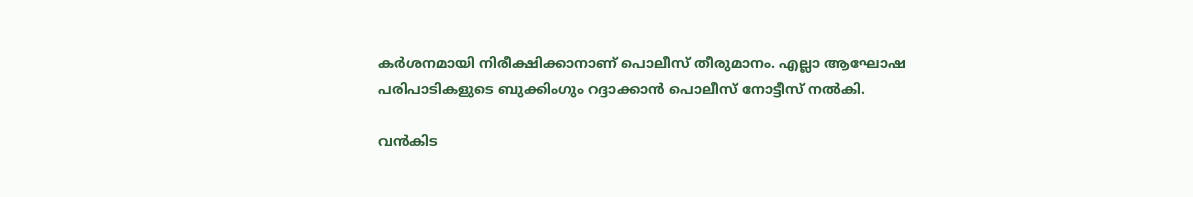കര്‍ശനമായി നിരീക്ഷിക്കാനാണ് പൊലീസ് തീരുമാനം. എല്ലാ ആഘോഷ പരിപാടികളുടെ ബുക്കിംഗും റദ്ദാക്കാന്‍ പൊലീസ് നോട്ടീസ് നല്‍കി.

വന്‍കിട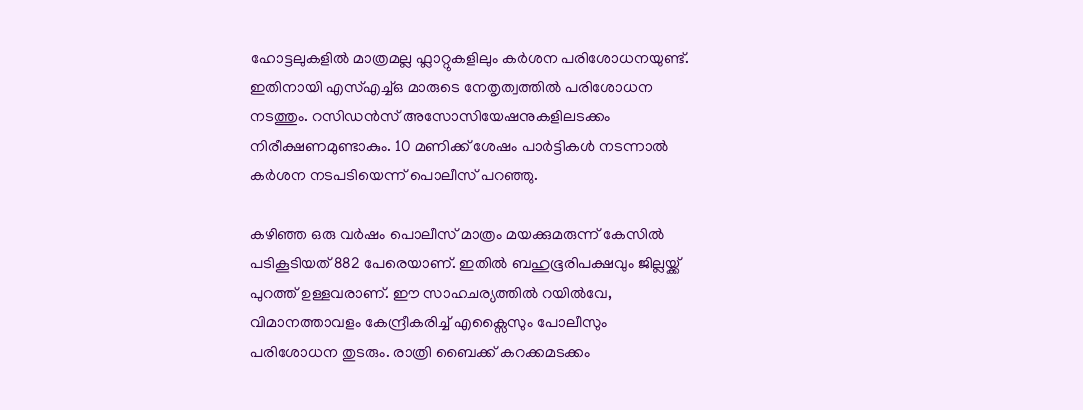ഹോട്ടലുകളില്‍ മാത്രമല്ല ഫ്ലാറ്റുകളിലും കര്‍ശന പരിശോധനയുണ്ട്. ഇതിനായി എസ്‌എച്ച്‌ഒ മാരുടെ നേതൃത്വത്തില്‍ പരിശോധന നടത്തും. റസിഡന്‍സ് അസോസിയേഷനുകളിലടക്കം നിരീക്ഷണമുണ്ടാകും. 10 മണിക്ക് ശേഷം പാര്‍ട്ടികള്‍ നടന്നാല്‍ കര്‍ശന നടപടിയെന്ന് പൊലീസ് പറഞ്ഞു.

കഴിഞ്ഞ ഒരു വര്‍ഷം പൊലീസ് മാത്രം മയക്കുമരുന്ന് കേസില്‍ പടികൂടിയത് 882 പേരെയാണ്. ഇതില്‍ ബഹുഭൂരിപക്ഷവും ജില്ലയ്ക്ക് പുറത്ത് ഉള്ളവരാണ്. ഈ സാഹചര്യത്തില്‍ റയില്‍വേ, വിമാനത്താവളം കേന്ദ്രീകരിച്ച്‌ എക്സൈസും പോലീസും പരിശോധന തുടരും. രാത്രി ബൈക്ക് കറക്കമടക്കം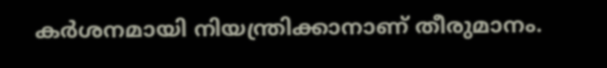കര്‍ശനമായി നിയന്ത്രിക്കാനാണ് തീരുമാനം.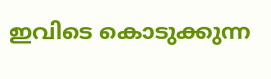ഇവിടെ കൊടുക്കുന്ന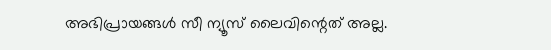അഭിപ്രായങ്ങള്‍ സീ ന്യൂസ് ലൈവിന്റെത് അല്ല.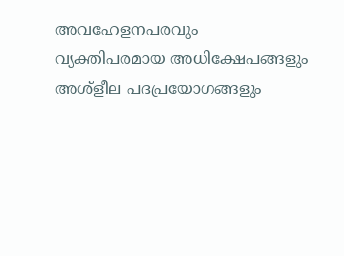അവഹേളനപരവും വ്യക്തിപരമായ അധിക്ഷേപങ്ങളും അശ്‌ളീല പദപ്രയോഗങ്ങളും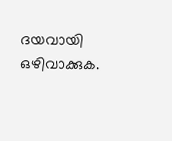ദയവായി ഒഴിവാക്കുക.